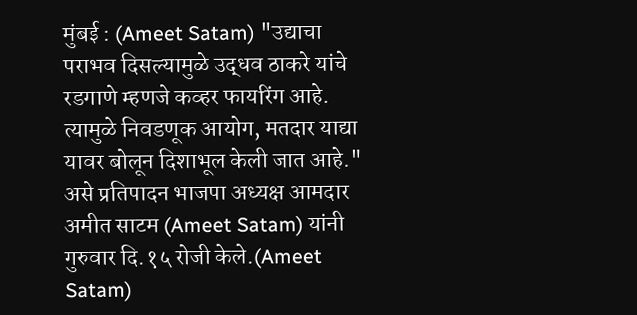मुंबई : (Ameet Satam) "उद्याचा पराभव दिसल्यामुळे उद्धव ठाकरे यांचे रडगाणे म्हणजे कव्हर फायरिंग आहे. त्यामुळे निवडणूक आयोग, मतदार याद्या यावर बोलून दिशाभूल केली जात आहे." असे प्रतिपादन भाजपा अध्यक्ष आमदार अमीत साटम (Ameet Satam) यांनी गुरुवार दि.१५ रोजी केले.(Ameet Satam)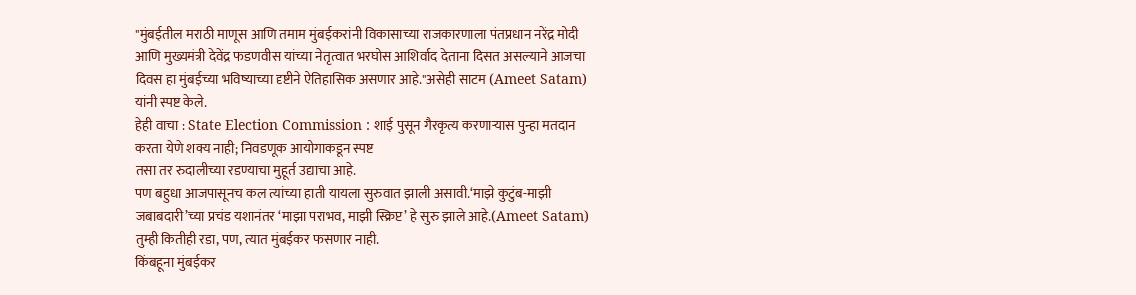"मुंबईतील मराठी माणूस आणि तमाम मुंबईकरांनी विकासाच्या राजकारणाला पंतप्रधान नरेंद्र मोदी आणि मुख्यमंत्री देवेंद्र फडणवीस यांच्या नेतृत्वात भरघोस आशिर्वाद देताना दिसत असल्याने आजचा दिवस हा मुंबईच्या भविष्याच्या दृष्टीने ऐतिहासिक असणार आहे."असेही साटम (Ameet Satam) यांनी स्पष्ट केले.
हेही वाचा : State Election Commission : शाई पुसून गैरकृत्य करणाऱ्यास पुन्हा मतदान करता येणे शक्य नाही; निवडणूक आयोगाकडून स्पष्ट
तसा तर रुदालीच्या रडण्याचा मुहूर्त उद्याचा आहे.
पण बहुधा आजपासूनच कल त्यांच्या हाती यायला सुरुवात झाली असावी.‘माझे कुटुंब-माझी जबाबदारी’च्या प्रचंड यशानंतर ‘माझा पराभव, माझी स्क्रिप्ट’ हे सुरु झाले आहे.(Ameet Satam)
तुम्ही कितीही रडा, पण, त्यात मुंबईकर फसणार नाही.
किंबहूना मुंबईकर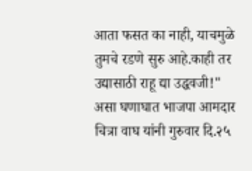आता फसत का नाही, याचमुळे तुमचे रडणे सुरु आहे.काही तर उद्यासाठी राहू द्या उद्धवजी!" असा घणाघात भाजपा आमदार चित्रा वाघ यांनी गुरुवार दि.२५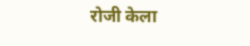रोजी केला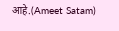आहे.(Ameet Satam)